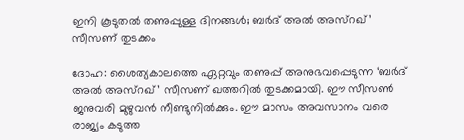ഇനി കൂടുതൽ തണുപ്പുള്ള ദിനങ്ങൾ; ബർദ് അൽ അസ്റഖ്’ സീസണ് തുടക്കം

ദോഹ: ശൈത്യകാലത്തെ ഏറ്റവും തണുപ്പ് അനുഭവപ്പെടുന്ന ‘ബർദ് അൽ അസ്റഖ്’ സീസണ് ഖത്തറിൽ തുടക്കമായി. ഈ സീസൺ ജനുവരി മുഴുവൻ നീണ്ടുനിൽക്കും. ഈ മാസം അവസാനം വരെ രാജ്യം കടുത്ത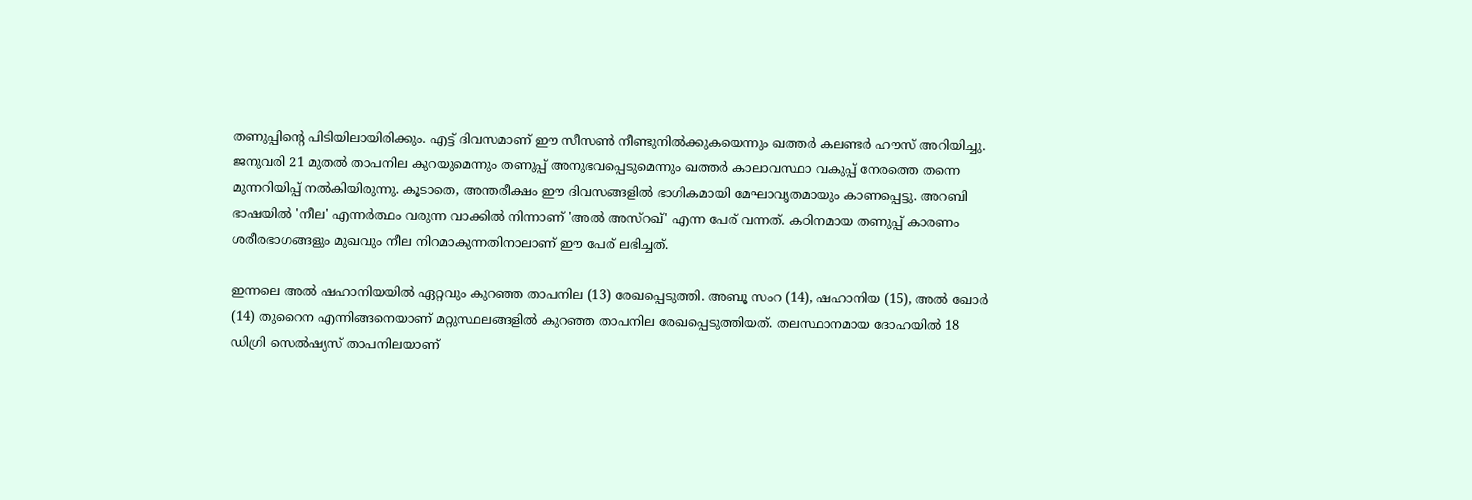തണുപ്പിന്റെ പിടിയിലായിരിക്കും. എട്ട് ദിവസമാണ് ഈ സീസൺ നീണ്ടുനിൽക്കുകയെന്നും ഖത്തർ കലണ്ടർ ഹൗസ് അറിയിച്ചു. ജനുവരി 21 മുതൽ താപനില കുറയുമെന്നും തണുപ്പ് അനുഭവപ്പെടുമെന്നും ഖത്തർ കാലാവസ്ഥാ വകുപ്പ് നേരത്തെ തന്നെ മുന്നറിയിപ്പ് നൽകിയിരുന്നു. കൂടാതെ, അന്തരീക്ഷം ഈ ദിവസങ്ങളിൽ ഭാഗികമായി മേഘാവൃതമായും കാണപ്പെട്ടു. അറബി ഭാഷയിൽ 'നീല' എന്നർത്ഥം വരുന്ന വാക്കിൽ നിന്നാണ് 'അൽ അസ്റഖ്' എന്ന പേര് വന്നത്. കഠിനമായ തണുപ്പ് കാരണം ശരീരഭാഗങ്ങളും മുഖവും നീല നിറമാകുന്നതിനാലാണ് ഈ പേര് ലഭിച്ചത്.

ഇന്നലെ അൽ ഷഹാനിയയിൽ ഏറ്റവും കുറഞ്ഞ താപനില (13) രേഖപ്പെടുത്തി. അബൂ സംറ (14), ഷഹാനിയ (15), അൽ ഖോർ (14) തുറൈന എന്നിങ്ങനെയാണ് മറ്റുസ്ഥലങ്ങളിൽ കുറഞ്ഞ താപനില രേഖപ്പെടുത്തിയത്. തലസ്ഥാനമായ ദോഹയിൽ 18 ഡിഗ്രി സെൽഷ്യസ് താപനിലയാണ്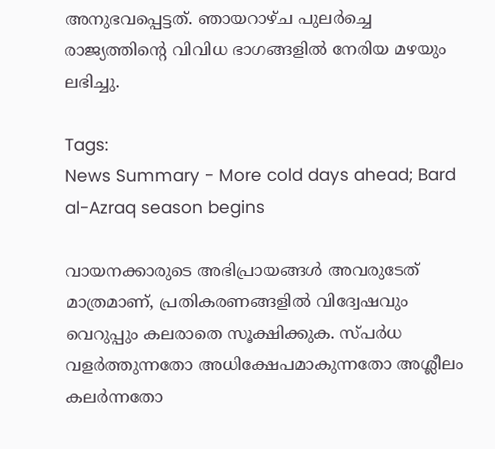അനുഭവപ്പെട്ടത്. ഞായറാഴ്ച പുലർച്ചെ രാജ്യത്തിന്റെ വിവിധ ഭാഗങ്ങളിൽ നേരിയ മഴയും ലഭിച്ചു.

Tags:
News Summary - More cold days ahead; Bard al-Azraq season begins

വായനക്കാരുടെ അഭിപ്രായങ്ങള്‍ അവരുടേത് മാത്രമാണ്, പ്രതികരണങ്ങളിൽ വിദ്വേഷവും വെറുപ്പും കലരാതെ സൂക്ഷിക്കുക. സ്പർധ വളർത്തുന്നതോ അധിക്ഷേപമാകുന്നതോ അശ്ലീലം കലർന്നതോ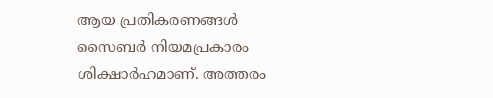ആയ പ്രതികരണങ്ങൾ സൈബർ നിയമപ്രകാരം ശിക്ഷാർഹമാണ്. അത്തരം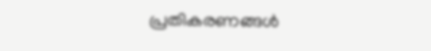പ്രതികരണങ്ങൾ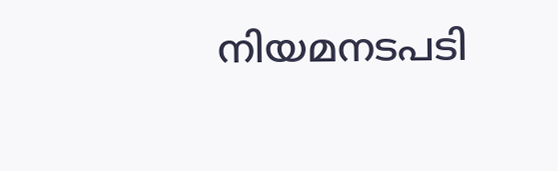നിയമനടപടി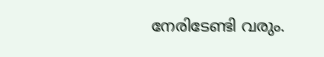നേരിടേണ്ടി വരും.